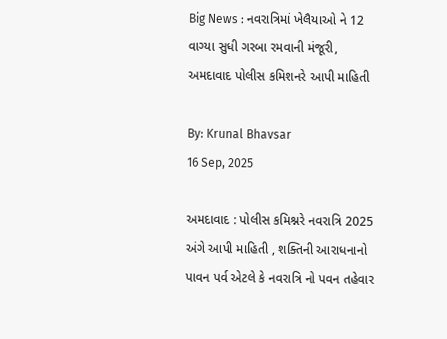Big News : નવરાત્રિમાં ખેલૈયાઓ ને 12 વાગ્યા સુધી ગરબા રમવાની મંજૂરી, અમદાવાદ પોલીસ કમિશનરે આપી માહિતી

By: Krunal Bhavsar
16 Sep, 2025

અમદાવાદ : પોલીસ કમિશ્નરે નવરાત્રિ 2025 અંગે આપી માહિતી , શક્તિની આરાધનાનો પાવન પર્વ એટલે કે નવરાત્રિ નો પવન તહેવાર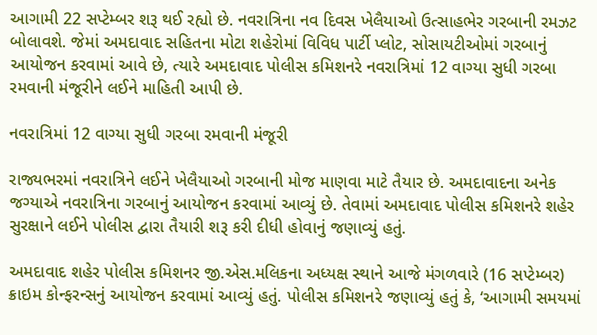આગામી 22 સપ્ટેમ્બર શરૂ થઈ રહ્યો છે. નવરાત્રિના નવ દિવસ ખેલૈયાઓ ઉત્સાહભેર ગરબાની રમઝટ બોલાવશે. જેમાં અમદાવાદ સહિતના મોટા શહેરોમાં વિવિધ પાર્ટી પ્લોટ, સોસાયટીઓમાં ગરબાનું આયોજન કરવામાં આવે છે, ત્યારે અમદાવાદ પોલીસ કમિશનરે નવરાત્રિમાં 12 વાગ્યા સુધી ગરબા રમવાની મંજૂરીને લઈને માહિતી આપી છે.

નવરાત્રિમાં 12 વાગ્યા સુધી ગરબા રમવાની મંજૂરી

રાજ્યભરમાં નવરાત્રિને લઈને ખેલૈયાઓ ગરબાની મોજ માણવા માટે તૈયાર છે. અમદાવાદના અનેક જગ્યાએ નવરાત્રિના ગરબાનું આયોજન કરવામાં આવ્યું છે. તેવામાં અમદાવાદ પોલીસ કમિશનરે શહેર સુરક્ષાને લઈને પોલીસ દ્વારા તૈયારી શરૂ કરી દીધી હોવાનું જણાવ્યું હતું.

અમદાવાદ શહેર પોલીસ કમિશનર જી.એસ.મલિકના અધ્યક્ષ સ્થાને આજે મંગળવારે (16 સપ્ટેમ્બર) ક્રાઇમ કોન્ફરન્સનું આયોજન કરવામાં આવ્યું હતું. પોલીસ કમિશનરે જણાવ્યું હતું કે, ‘આગામી સમયમાં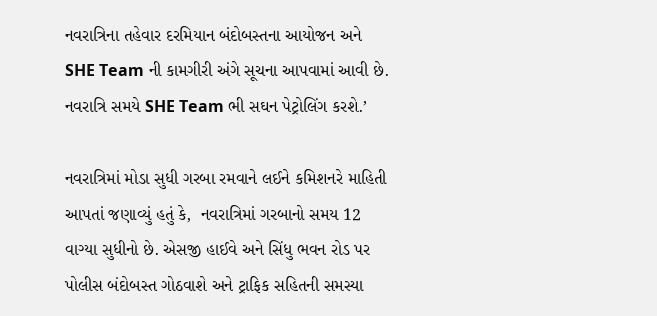નવરાત્રિના તહેવાર દરમિયાન બંદોબસ્તના આયોજન અને SHE Team ની કામગીરી અંગે સૂચના આપવામાં આવી છે. નવરાત્રિ સમયે SHE Team ભી સઘન પેટ્રોલિંગ કરશે.’

નવરાત્રિમાં મોડા સુધી ગરબા રમવાને લઈને કમિશનરે માહિતી આપતાં જણાવ્યું હતું કે,  નવરાત્રિમાં ગરબાનો સમય 12 વાગ્યા સુધીનો છે. એસજી હાઈવે અને સિંધુ ભવન રોડ પર પોલીસ બંદોબસ્ત ગોઠવાશે અને ટ્રાફિક સહિતની સમસ્યા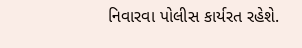નિવારવા પોલીસ કાર્યરત રહેશે.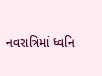નવરાત્રિમાં ધ્વનિ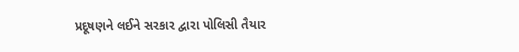પ્રદૂષણને લઈને સરકાર દ્વારા પોલિસી તૈયાર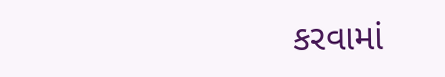કરવામાં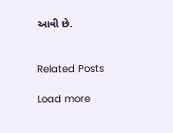આવી છે.


Related Posts

Load more